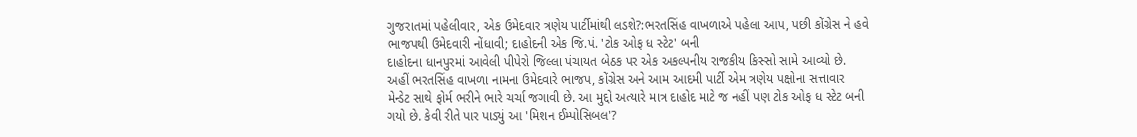ગુજરાતમાં પહેલીવાર, એક ઉમેદવાર ત્રણેય પાર્ટીમાંથી લડશે?:ભરતસિંહ વાખળાએ પહેલા આપ, પછી કોંગ્રેસ ને હવે ભાજપથી ઉમેદવારી નોંધાવી; દાહોદની એક જિ.પં. 'ટોક ઓફ ધ સ્ટેટ' બની
દાહોદના ધાનપુરમાં આવેલી પીપેરો જિલ્લા પંચાયત બેઠક પર એક અકલ્પનીય રાજકીય કિસ્સો સામે આવ્યો છે. અહીં ભરતસિંહ વાખળા નામના ઉમેદવારે ભાજપ, કોંગ્રેસ અને આમ આદમી પાર્ટી એમ ત્રણેય પક્ષોના સત્તાવાર મેન્ડેટ સાથે ફોર્મ ભરીને ભારે ચર્ચા જગાવી છે. આ મુદ્દો અત્યારે માત્ર દાહોદ માટે જ નહીં પણ ટોક ઓફ ધ સ્ટેટ બની ગયો છે. કેવી રીતે પાર પાડ્યું આ 'મિશન ઈમ્પોસિબલ'?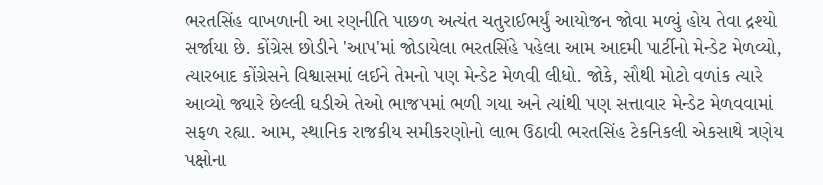ભરતસિંહ વાખળાની આ રણનીતિ પાછળ અત્યંત ચતુરાઈભર્યું આયોજન જોવા મળ્યું હોય તેવા દ્રશ્યો સર્જાયા છે. કોંગ્રેસ છોડીને 'આપ'માં જોડાયેલા ભરતસિંહે પહેલા આમ આદમી પાર્ટીનો મેન્ડેટ મેળવ્યો, ત્યારબાદ કોંગ્રેસને વિશ્વાસમાં લઈને તેમનો પણ મેન્ડેટ મેળવી લીધો. જોકે, સૌથી મોટો વળાંક ત્યારે આવ્યો જ્યારે છેલ્લી ઘડીએ તેઓ ભાજપમાં ભળી ગયા અને ત્યાંથી પણ સત્તાવાર મેન્ડેટ મેળવવામાં સફળ રહ્યા. આમ, સ્થાનિક રાજકીય સમીકરણોનો લાભ ઉઠાવી ભરતસિંહ ટેકનિકલી એકસાથે ત્રણેય પક્ષોના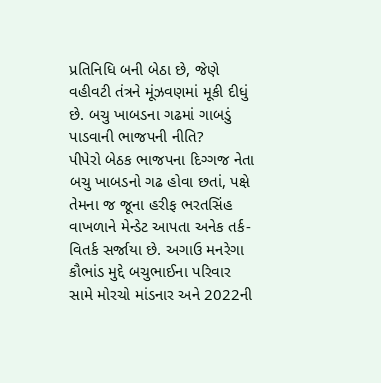પ્રતિનિધિ બની બેઠા છે, જેણે વહીવટી તંત્રને મૂંઝવણમાં મૂકી દીધું છે. બચુ ખાબડના ગઢમાં ગાબડું પાડવાની ભાજપની નીતિ?
પીપેરો બેઠક ભાજપના દિગ્ગજ નેતા બચુ ખાબડનો ગઢ હોવા છતાં, પક્ષે તેમના જ જૂના હરીફ ભરતસિંહ વાખળાને મેન્ડેટ આપતા અનેક તર્ક-વિતર્ક સર્જાયા છે. અગાઉ મનરેગા કૌભાંડ મુદ્દે બચુભાઈના પરિવાર સામે મોરચો માંડનાર અને 2022ની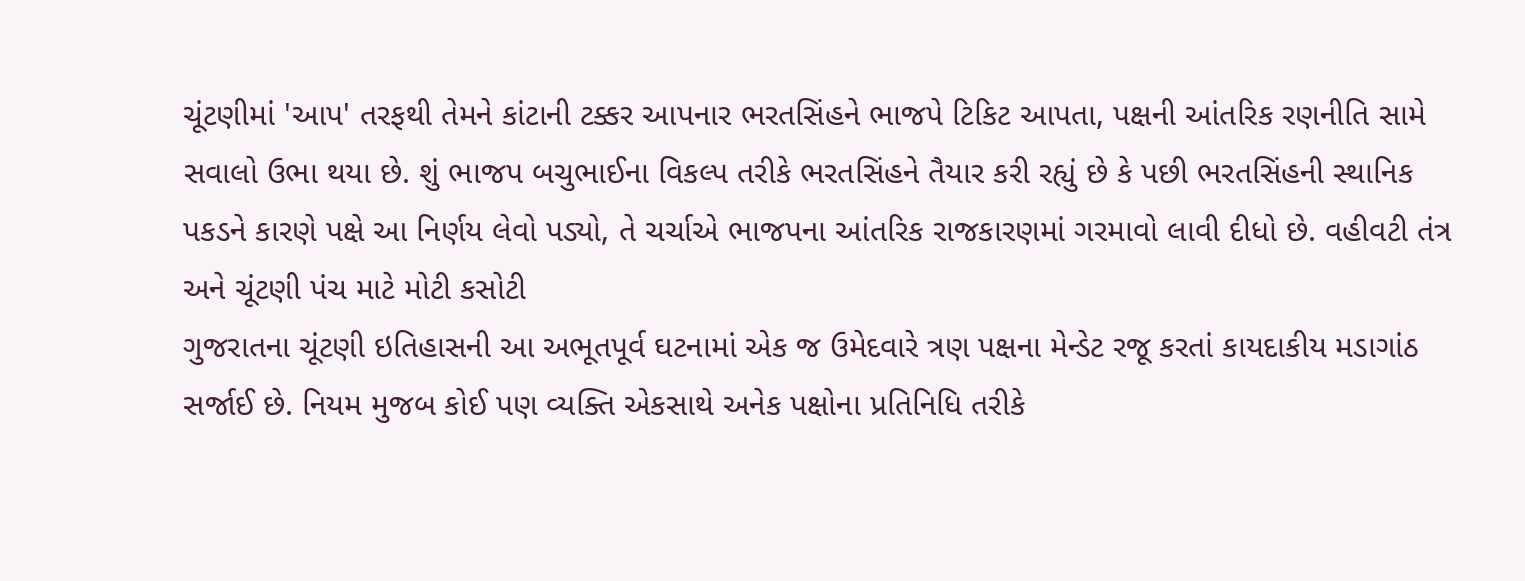ચૂંટણીમાં 'આપ' તરફથી તેમને કાંટાની ટક્કર આપનાર ભરતસિંહને ભાજપે ટિકિટ આપતા, પક્ષની આંતરિક રણનીતિ સામે સવાલો ઉભા થયા છે. શું ભાજપ બચુભાઈના વિકલ્પ તરીકે ભરતસિંહને તૈયાર કરી રહ્યું છે કે પછી ભરતસિંહની સ્થાનિક પકડને કારણે પક્ષે આ નિર્ણય લેવો પડ્યો, તે ચર્ચાએ ભાજપના આંતરિક રાજકારણમાં ગરમાવો લાવી દીધો છે. વહીવટી તંત્ર અને ચૂંટણી પંચ માટે મોટી કસોટી
ગુજરાતના ચૂંટણી ઇતિહાસની આ અભૂતપૂર્વ ઘટનામાં એક જ ઉમેદવારે ત્રણ પક્ષના મેન્ડેટ રજૂ કરતાં કાયદાકીય મડાગાંઠ સર્જાઈ છે. નિયમ મુજબ કોઈ પણ વ્યક્તિ એકસાથે અનેક પક્ષોના પ્રતિનિધિ તરીકે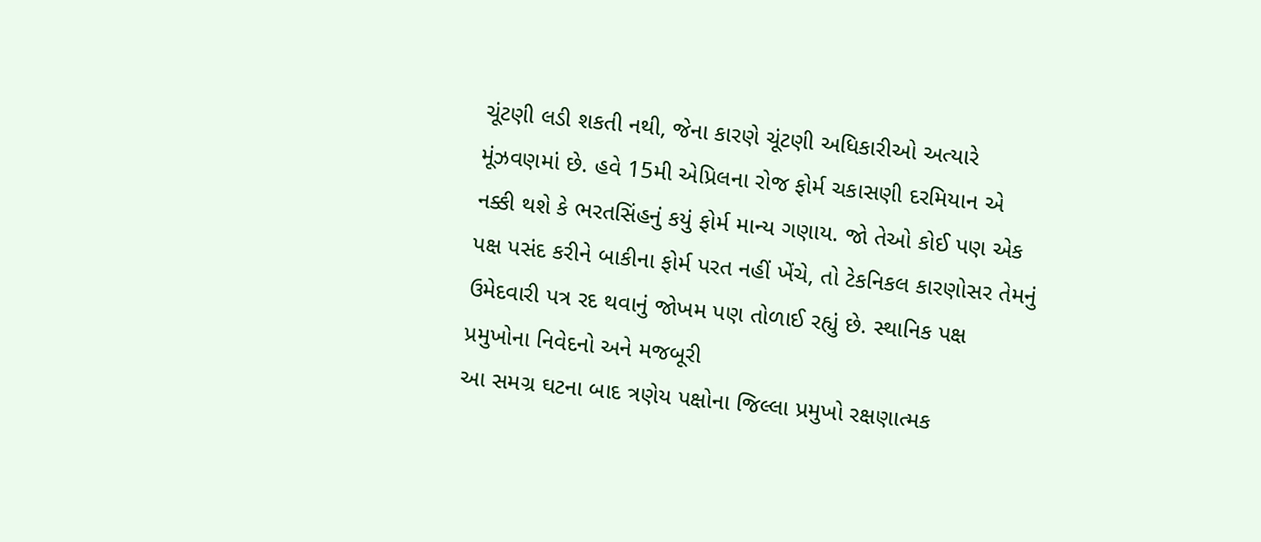ચૂંટણી લડી શકતી નથી, જેના કારણે ચૂંટણી અધિકારીઓ અત્યારે મૂંઝવણમાં છે. હવે 15મી એપ્રિલના રોજ ફોર્મ ચકાસણી દરમિયાન એ નક્કી થશે કે ભરતસિંહનું કયું ફોર્મ માન્ય ગણાય. જો તેઓ કોઈ પણ એક પક્ષ પસંદ કરીને બાકીના ફોર્મ પરત નહીં ખેંચે, તો ટેકનિકલ કારણોસર તેમનું ઉમેદવારી પત્ર રદ થવાનું જોખમ પણ તોળાઈ રહ્યું છે. સ્થાનિક પક્ષ પ્રમુખોના નિવેદનો અને મજબૂરી
આ સમગ્ર ઘટના બાદ ત્રણેય પક્ષોના જિલ્લા પ્રમુખો રક્ષણાત્મક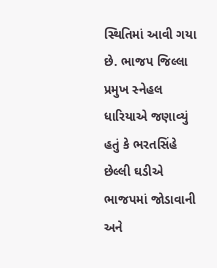સ્થિતિમાં આવી ગયા છે. ભાજપ જિલ્લા પ્રમુખ સ્નેહલ ધારિયાએ જણાવ્યું હતું કે ભરતસિંહે છેલ્લી ઘડીએ ભાજપમાં જોડાવાની અને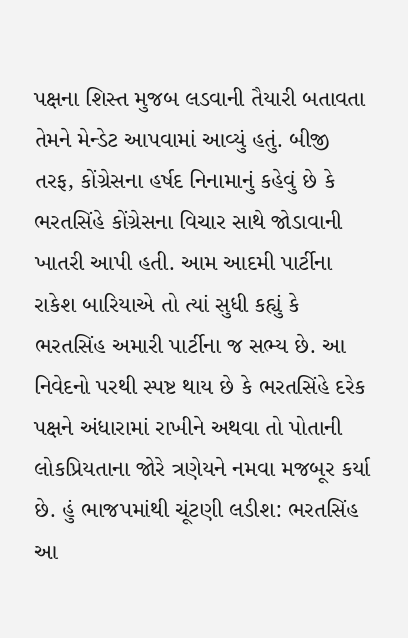પક્ષના શિસ્ત મુજબ લડવાની તૈયારી બતાવતા તેમને મેન્ડેટ આપવામાં આવ્યું હતું. બીજી તરફ, કોંગ્રેસના હર્ષદ નિનામાનું કહેવું છે કે ભરતસિંહે કોંગ્રેસના વિચાર સાથે જોડાવાની ખાતરી આપી હતી. આમ આદમી પાર્ટીના રાકેશ બારિયાએ તો ત્યાં સુધી કહ્યું કે ભરતસિંહ અમારી પાર્ટીના જ સભ્ય છે. આ નિવેદનો પરથી સ્પષ્ટ થાય છે કે ભરતસિંહે દરેક પક્ષને અંધારામાં રાખીને અથવા તો પોતાની લોકપ્રિયતાના જોરે ત્રણેયને નમવા મજબૂર કર્યા છે. હું ભાજપમાંથી ચૂંટણી લડીશ: ભરતસિંહ
આ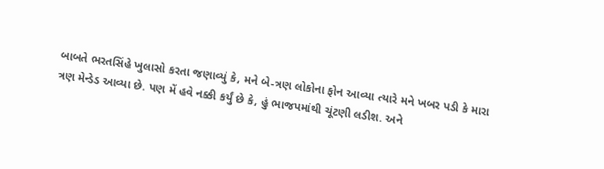બાબતે ભરતસિંહે ખુલાસો કરતા જણાવ્યું કે, મને બે-ત્રણ લોકોના ફોન આવ્યા ત્યારે મને ખબર પડી કે મારા ત્રણ મેન્ડેડ આવ્યા છે. પણ મેં હવે નક્કી કર્યું છે કે, હું ભાજપમાંથી ચૂંટણી લડીશ. અને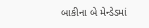બાકીના બે મેન્ડેડમાં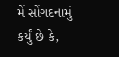મેં સોંગદનામું કર્યું છે કે,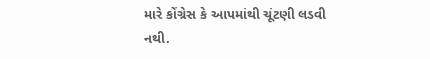મારે કોંગ્રેસ કે આપમાંથી ચૂંટણી લડવી નથી.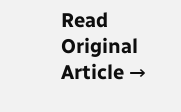Read Original Article →